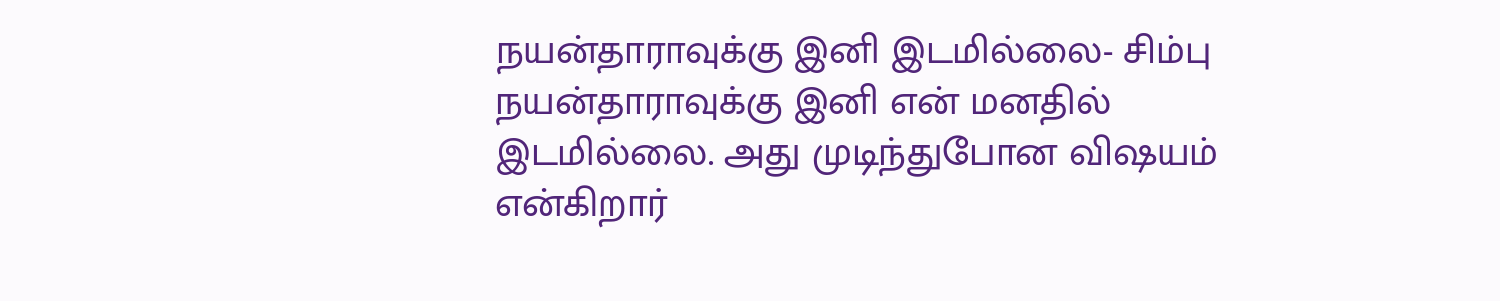நயன்தாராவுக்கு இனி இடமில்லை- சிம்பு
நயன்தாராவுக்கு இனி என் மனதில் இடமில்லை. அது முடிந்துபோன விஷயம் என்கிறார்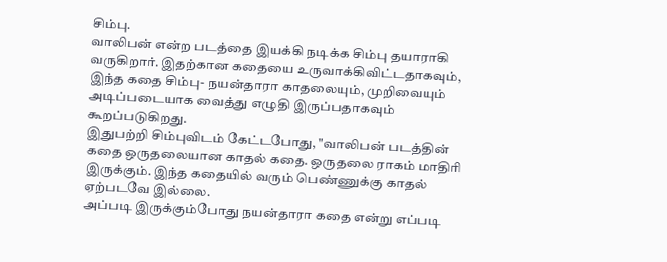சிம்பு.
வாலிபன் என்ற படத்தை இயக்கி நடிக்க சிம்பு தயாராகி வருகிறார். இதற்கான கதையை உருவாக்கிவிட்டதாகவும், இந்த கதை சிம்பு- நயன்தாரா காதலையும், முறிவையும் அடிப்படையாக வைத்து எழுதி இருப்பதாகவும் கூறப்படுகிறது.
இதுபற்றி சிம்புவிடம் கேட்டபோது, "வாலிபன் படத்தின் கதை ஒருதலையான காதல் கதை. ஒருதலை ராகம் மாதிரி இருக்கும். இந்த கதையில் வரும் பெண்ணுக்கு காதல் ஏற்படவே இல்லை.
அப்படி இருக்கும்போது நயன்தாரா கதை என்று எப்படி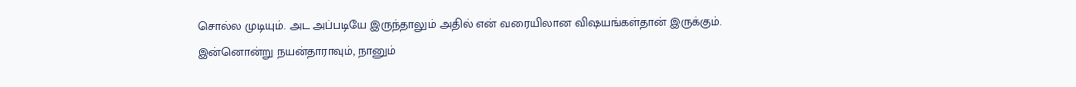சொல்ல முடியும். அட அப்படியே இருந்தாலும் அதில் என் வரையிலான விஷயங்கள்தான் இருக்கும்.
இன்னொன்று நயன்தாராவும், நானும்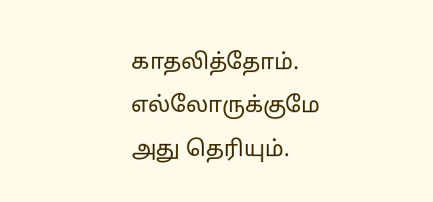காதலித்தோம். எல்லோருக்குமே அது தெரியும்.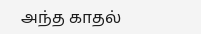அந்த காதல்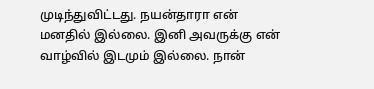முடிந்துவிட்டது. நயன்தாரா என் மனதில் இல்லை. இனி அவருக்கு என் வாழ்வில் இடமும் இல்லை. நான்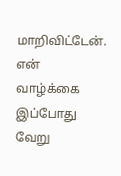மாறிவிட்டேன். என் வாழ்க்கை இப்போது வேறு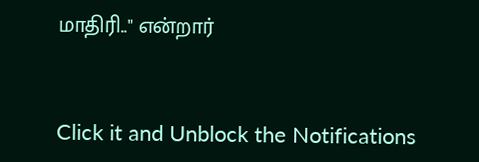மாதிரி.." என்றார்


Click it and Unblock the Notifications